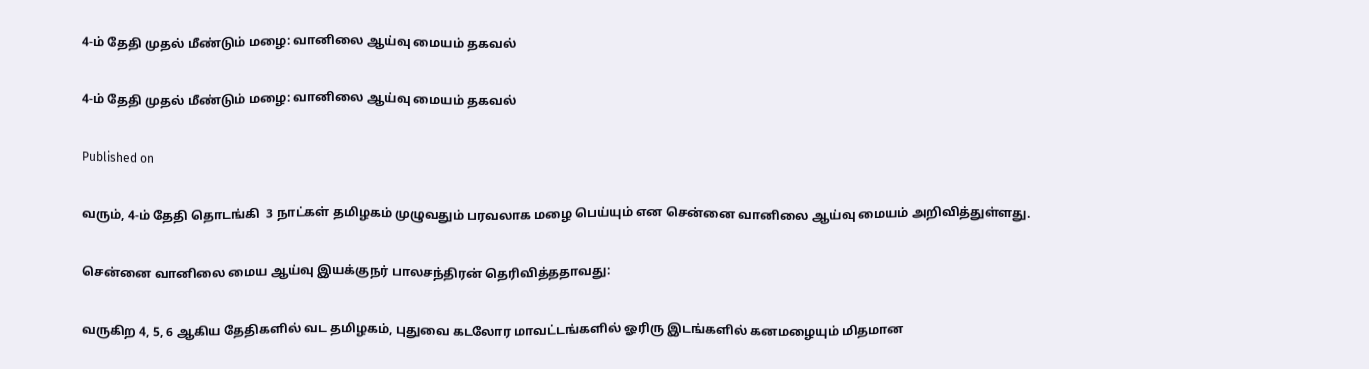4-ம் தேதி முதல் மீண்டும் மழை: வானிலை ஆய்வு மையம் தகவல்

4-ம் தேதி முதல் மீண்டும் மழை: வானிலை ஆய்வு மையம் தகவல்

Published on

வரும், 4-ம் தேதி தொடங்கி  3 நாட்கள் தமிழகம் முழுவதும் பரவலாக மழை பெய்யும் என சென்னை வானிலை ஆய்வு மையம் அறிவித்துள்ளது.

சென்னை வானிலை மைய ஆய்வு இயக்குநர் பாலசந்திரன் தெரிவித்ததாவது:

வருகிற 4, 5, 6 ஆகிய தேதிகளில் வட தமிழகம், புதுவை கடலோர மாவட்டங்களில் ஓரிரு இடங்களில் கனமழையும் மிதமான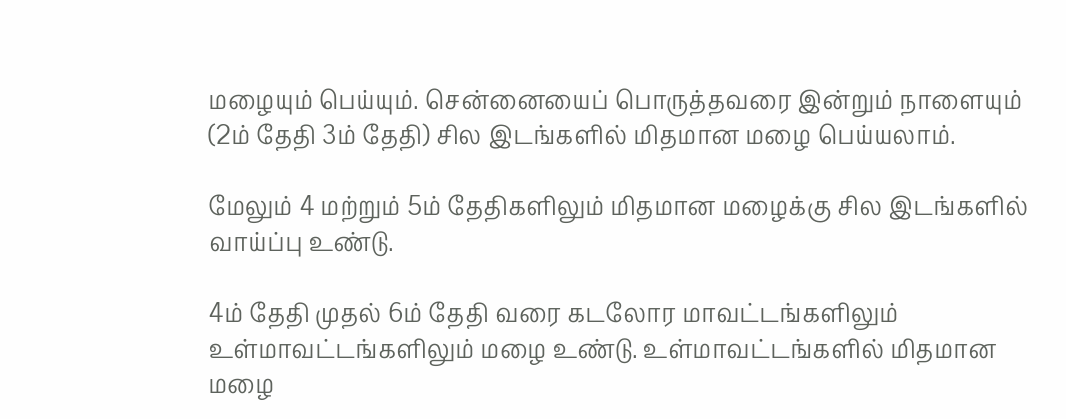மழையும் பெய்யும். சென்னையைப் பொருத்தவரை இன்றும் நாளையும் (2ம் தேதி 3ம் தேதி) சில இடங்களில் மிதமான மழை பெய்யலாம்.

மேலும் 4 மற்றும் 5ம் தேதிகளிலும் மிதமான மழைக்கு சில இடங்களில் வாய்ப்பு உண்டு.

4ம் தேதி முதல் 6ம் தேதி வரை கடலோர மாவட்டங்களிலும் உள்மாவட்டங்களிலும் மழை உண்டு. உள்மாவட்டங்களில் மிதமான மழை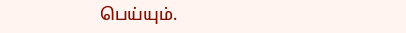பெய்யும்.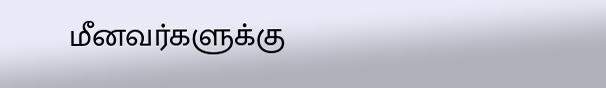மீனவர்களுக்கு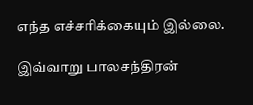எந்த எச்சரிக்கையும் இல்லை.

இவ்வாறு பாலசந்திரன்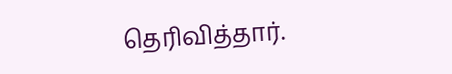தெரிவித்தார்.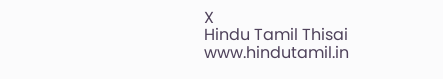X
Hindu Tamil Thisai
www.hindutamil.in